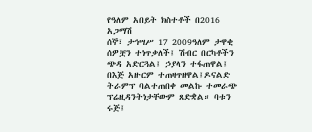የዓለም አበይት ክስተቶች በ2016 አጋማሽ
ሰኞ፣ ታኅሣሥ 17 2009ዓለም ታዋቂ ሰዎቿን ተነጥቃለች፤ ሽብር በርካቶችን ጭዳ አድርጓል፤ ኃያላን ተፋጠዋል፤ በእጅ አዙርም ተጠዛጥዘዋል፤ዶናልድ ትራምፕ ባልተጠበቀ መልኩ ተመራጭ ፕሬዚዳንትነታቸውም ጸድቋል። ባቱን ሩጅ፤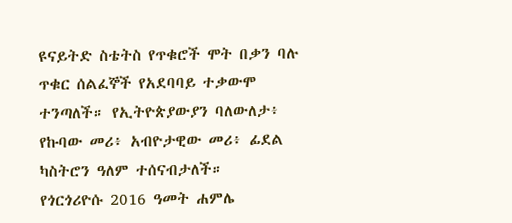ዩናይትድ ስቴትስ የጥቁሮች ሞት በቃን ባሉ ጥቁር ሰልፈኞች የአደባባይ ተቃውሞ ተንጣለች። የኢትዮጵያውያን ባለውለታ፥ የኩባው መሪ፥ አብዮታዊው መሪ፥ ፊደል ካስትሮን ዓለም ተሰናብታለች።
የጎርጎሪዮሱ 2016 ዓመት ሐምሌ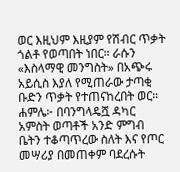ወር እዚህም እዚያም የሽብር ጥቃት ጎልቶ የወጣበት ነበር። ራሱን «እስላማዊ መንግስት» በአጭሩ አይሲስ እያለ የሚጠራው ታጣቂ ቡድን ጥቃት የተጠናከረበት ወር።
ሐምሌ፦ በባንግላዴሿ ዳካር አምስት ወጣቶች አንድ ምግብ ቤትን ተቆጣጥረው ስለት እና የጦር መሣሪያ በመጠቀም ባደረሱት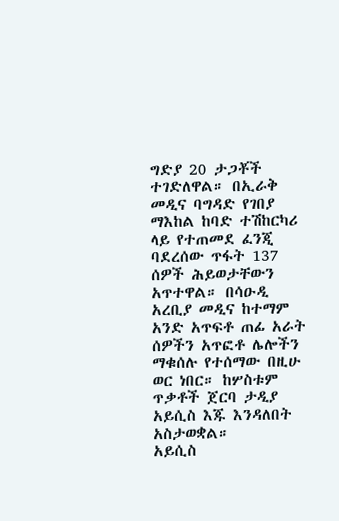ግድያ 20 ታጋቾች ተገድለዋል። በኢራቅ መዲና ባግዳድ የገበያ ማእከል ከባድ ተሽከርካሪ ላይ የተጠመደ ፈንጂ ባደረሰው ጥፋት 137 ሰዎች ሕይወታቸውን አጥተዋል። በሳዑዲ አረቢያ መዲና ከተማም አንድ አጥፍቶ ጠፊ አራት ሰዎችን አጥፎቶ ሌሎችን ማቁሰሉ የተሰማው በዚሁ ወር ነበር። ከሦስቱም ጥቃቶች ጀርባ ታዲያ አይሲስ እጁ እንዳለበት አስታወቋል።
አይሲስ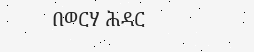በወርሃ ሕዳር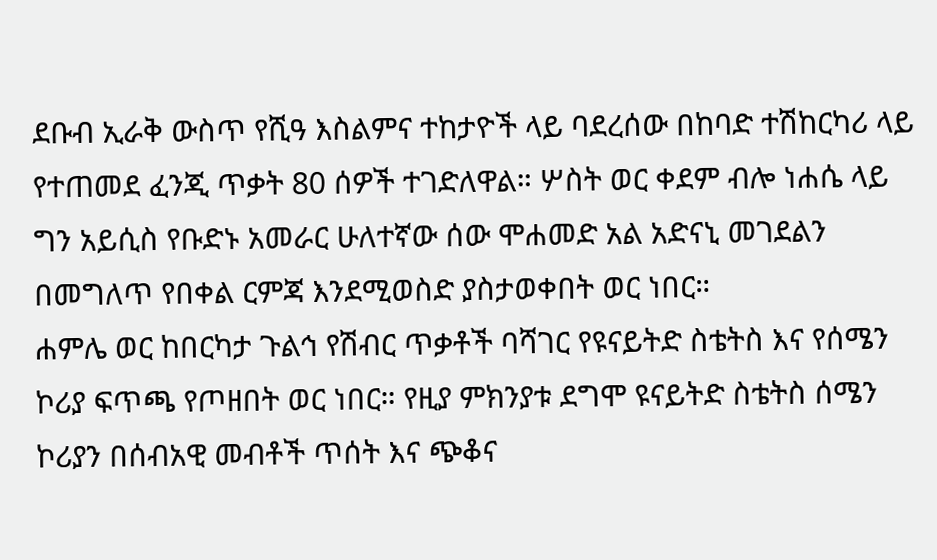ደቡብ ኢራቅ ውስጥ የሺዓ እስልምና ተከታዮች ላይ ባደረሰው በከባድ ተሽከርካሪ ላይ የተጠመደ ፈንጂ ጥቃት 80 ሰዎች ተገድለዋል። ሦስት ወር ቀደም ብሎ ነሐሴ ላይ ግን አይሲስ የቡድኑ አመራር ሁለተኛው ሰው ሞሐመድ አል አድናኒ መገደልን በመግለጥ የበቀል ርምጃ እንደሚወስድ ያስታወቀበት ወር ነበር።
ሐምሌ ወር ከበርካታ ጉልኅ የሽብር ጥቃቶች ባሻገር የዩናይትድ ስቴትስ እና የሰሜን ኮሪያ ፍጥጫ የጦዘበት ወር ነበር። የዚያ ምክንያቱ ደግሞ ዩናይትድ ስቴትስ ሰሜን ኮሪያን በሰብአዊ መብቶች ጥሰት እና ጭቆና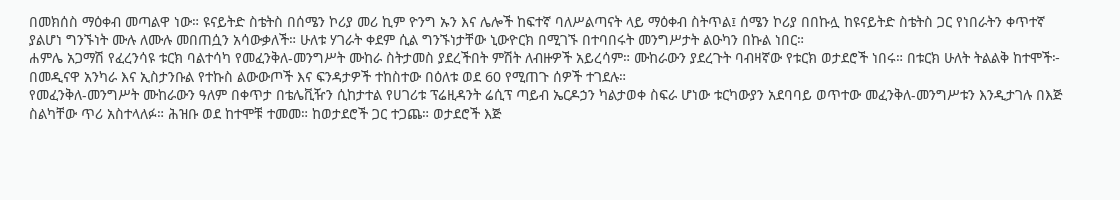በመክሰስ ማዕቀብ መጣልዋ ነው። ዩናይትድ ስቴትስ በሰሜን ኮሪያ መሪ ኪም ዮንግ ኡን እና ሌሎች ከፍተኛ ባለሥልጣናት ላይ ማዕቀብ ስትጥል፤ ሰሜን ኮሪያ በበኩሏ ከዩናይትድ ስቴትስ ጋር የነበራትን ቀጥተኛ ያልሆነ ግንኙነት ሙሉ ለሙሉ መበጠሷን አሳውቃለች። ሁለቱ ሃገራት ቀደም ሲል ግንኙነታቸው ኒውዮርክ በሚገኙ በተባበሩት መንግሥታት ልዑካን በኩል ነበር።
ሐምሌ አጋማሽ የፈረንሳዩ ቱርክ ባልተሳካ የመፈንቅለ-መንግሥት ሙከራ ስትታመስ ያደረችበት ምሽት ለብዙዎች አይረሳም። ሙከራውን ያደረጉት ባብዛኛው የቱርክ ወታደሮች ነበሩ። በቱርክ ሁለት ትልልቅ ከተሞች፦ በመዲናዋ አንካራ እና ኢስታንቡል የተኩስ ልውውጦች እና ፍንዳታዎች ተከስተው በዕለቱ ወደ 60 የሚጠጉ ሰዎች ተገደሉ።
የመፈንቅለ-መንግሥት ሙከራውን ዓለም በቀጥታ በቴሌቪዥን ሲከታተል የሀገሪቱ ፕሬዚዳንት ሬሲፕ ጣይብ ኤርዶኃን ካልታወቀ ስፍራ ሆነው ቱርካውያን አደባባይ ወጥተው መፈንቅለ-መንግሥቱን እንዲታገሉ በእጅ ስልካቸው ጥሪ አስተላለፉ። ሕዝቡ ወደ ከተሞቹ ተመመ። ከወታደሮች ጋር ተጋጨ። ወታደሮች እጅ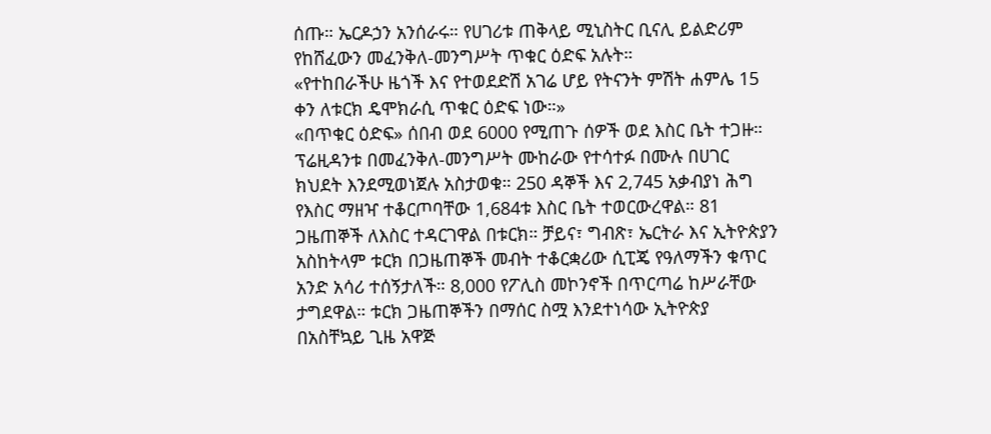ሰጡ። ኤርዶኃን አንሰራሩ። የሀገሪቱ ጠቅላይ ሚኒስትር ቢናሊ ይልድሪም የከሸፈውን መፈንቅለ-መንግሥት ጥቁር ዕድፍ አሉት።
«የተከበራችሁ ዜጎች እና የተወደድሽ አገሬ ሆይ የትናንት ምሽት ሐምሌ 15 ቀን ለቱርክ ዴሞክራሲ ጥቁር ዕድፍ ነው።»
«በጥቁር ዕድፍ» ሰበብ ወደ 6000 የሚጠጉ ሰዎች ወደ እስር ቤት ተጋዙ። ፕሬዚዳንቱ በመፈንቅለ-መንግሥት ሙከራው የተሳተፉ በሙሉ በሀገር ክህደት እንደሚወነጀሉ አስታወቁ። 250 ዳኞች እና 2,745 አቃብያነ ሕግ የእስር ማዘዣ ተቆርጦባቸው 1,684ቱ እስር ቤት ተወርውረዋል። 81 ጋዜጠኞች ለእስር ተዳርገዋል በቱርክ። ቻይና፣ ግብጽ፣ ኤርትራ እና ኢትዮጵያን አስከትላም ቱርክ በጋዜጠኞች መብት ተቆርቋሪው ሲፒጄ የዓለማችን ቁጥር አንድ አሳሪ ተሰኝታለች። 8,000 የፖሊስ መኮንኖች በጥርጣሬ ከሥራቸው ታግደዋል። ቱርክ ጋዜጠኞችን በማሰር ስሟ እንደተነሳው ኢትዮጵያ በአስቸኳይ ጊዜ አዋጅ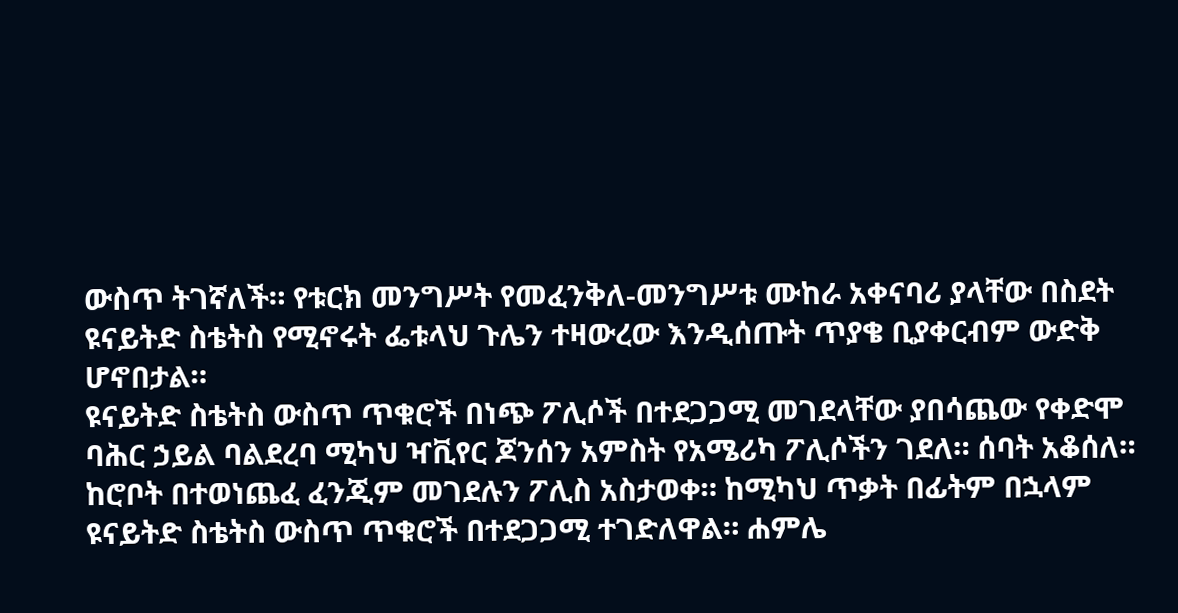ውስጥ ትገኛለች። የቱርክ መንግሥት የመፈንቅለ-መንግሥቱ ሙከራ አቀናባሪ ያላቸው በስደት ዩናይትድ ስቴትስ የሚኖሩት ፌቱላህ ጉሌን ተዛውረው እንዲሰጡት ጥያቄ ቢያቀርብም ውድቅ ሆኖበታል።
ዩናይትድ ስቴትስ ውስጥ ጥቁሮች በነጭ ፖሊሶች በተደጋጋሚ መገደላቸው ያበሳጨው የቀድሞ ባሕር ኃይል ባልደረባ ሚካህ ዣቪየር ጆንሰን አምስት የአሜሪካ ፖሊሶችን ገደለ። ሰባት አቆሰለ። ከሮቦት በተወነጨፈ ፈንጂም መገደሉን ፖሊስ አስታወቀ። ከሚካህ ጥቃት በፊትም በኋላም ዩናይትድ ስቴትስ ውስጥ ጥቁሮች በተደጋጋሚ ተገድለዋል። ሐምሌ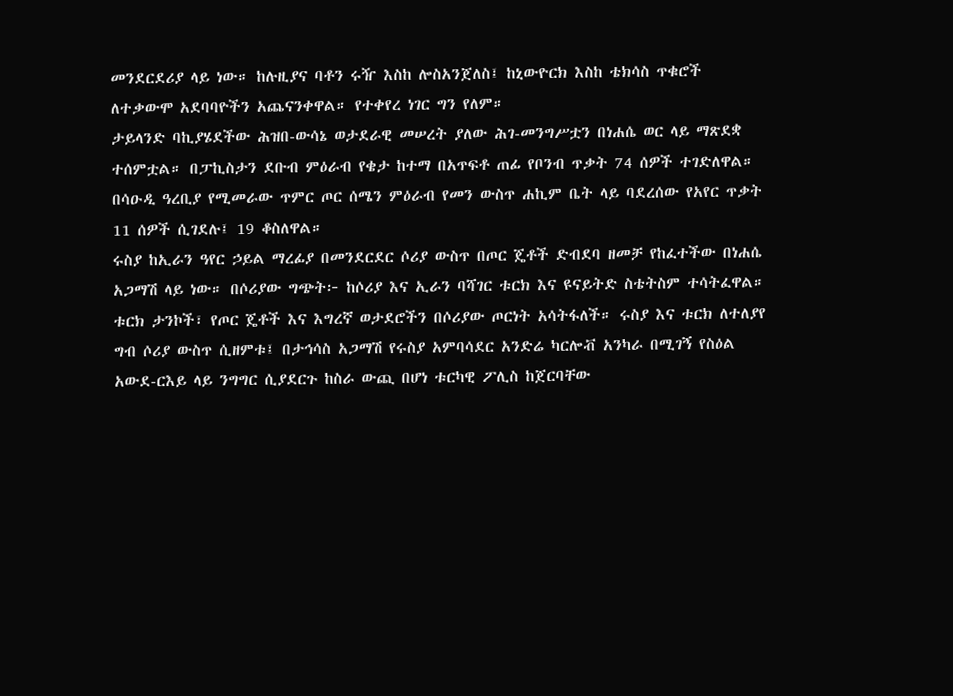መንደርደሪያ ላይ ነው። ከሉዚያና ባቶን ሩዥ እስከ ሎስአንጀለስ፤ ከኒውዮርክ እስከ ቴክሳስ ጥቁሮች ለተቃውሞ አደባባዮችን አጨናንቀዋል። የተቀየረ ነገር ግን የለም።
ታይላንድ ባኪያሄደችው ሕዝበ-ውሳኔ ወታደራዊ መሠረት ያለው ሕገ-መንግሥቷን በነሐሴ ወር ላይ ማጽደቋ ተሰምቷል። በፓኪስታን ደቡብ ምዕራብ የቄታ ከተማ በአጥፍቶ ጠፊ የቦንብ ጥቃት 74 ሰዎች ተገድለዋል። በሳዑዲ ዓረቢያ የሚመራው ጥምር ጦር ሰሜን ምዕራብ የመን ውስጥ ሐኪም ቤት ላይ ባደረሰው የአየር ጥቃት 11 ሰዎች ሲገደሉ፤ 19 ቆስለዋል።
ሩስያ ከኢራን ዓየር ኃይል ማረፊያ በመንደርደር ሶሪያ ውስጥ በጦር ጄቶች ድብደባ ዘመቻ የከፈተችው በነሐሴ አጋማሽ ላይ ነው። በሶሪያው ግጭት፦ ከሶሪያ እና ኢራን ባሻገር ቱርክ እና ዩናይትድ ስቴትስም ተሳትፈዋል። ቱርክ ታንኮች፣ የጦር ጄቶች እና እግረኛ ወታደሮችን በሶሪያው ጦርነት አሳትፋለች። ሩስያ እና ቱርክ ለተለያየ ግብ ሶሪያ ውስጥ ሲዘምቱ፤ በታኅሳስ አጋማሽ የሩስያ አምባሳደር አንድሬ ካርሎቭ አንካራ በሚገኝ የስዕል አውደ-ርእይ ላይ ንግግር ሲያደርጉ ከስራ ውጪ በሆነ ቱርካዊ ፖሊስ ከጀርባቸው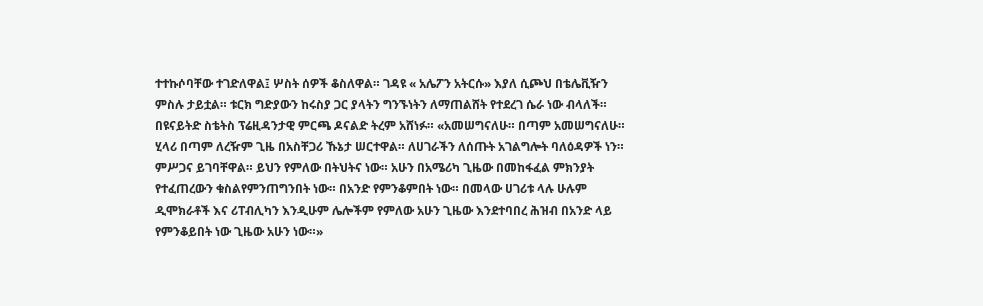ተተኩሶባቸው ተገድለዋል፤ ሦስት ሰዎች ቆስለዋል። ገዳዩ « አሌፖን አትርሱ» እያለ ሲጮህ በቴሌቪዥን ምስሉ ታይቷል። ቱርክ ግድያውን ከሩስያ ጋር ያላትን ግንኙነትን ለማጠልሸት የተደረገ ሴራ ነው ብላለች።
በዩናይትድ ስቴትስ ፕሬዚዳንታዊ ምርጫ ዶናልድ ትረም አሸነፉ። «አመሠግናለሁ። በጣም አመሠግናለሁ። ሂላሪ በጣም ለረዥም ጊዜ በአስቸጋሪ ኹኔታ ሠርተዋል። ለሀገራችን ለሰጡት አገልግሎት ባለዕዳዎች ነን። ምሥጋና ይገባቸዋል። ይህን የምለው በትህትና ነው። አሁን በአሜሪካ ጊዜው በመከፋፈል ምክንያት የተፈጠረውን ቁስልየምንጠግንበት ነው። በአንድ የምንቆምበት ነው። በመላው ሀገሪቱ ላሉ ሁሉም ዲሞክራቶች እና ሪፐብሊካን እንዲሁም ሌሎችም የምለው አሁን ጊዜው እንደተባበረ ሕዝብ በአንድ ላይ የምንቆይበት ነው ጊዜው አሁን ነው።»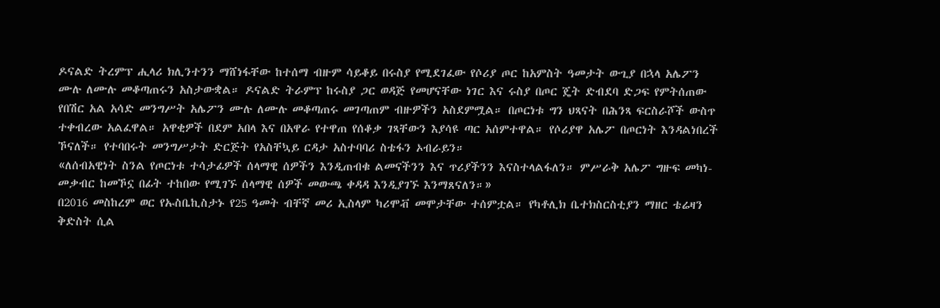ዶናልድ ትረምፕ ሒላሪ ክሊንተንን ማሸነፋቸው ከተሰማ ብዙም ሳይቆይ በሩስያ የሚደገፈው የሶሪያ ጦር ከአምስት ዓመታት ውጊያ በኋላ አሌፖን ሙሉ ለሙሉ መቆጣጠሩን አስታውቋል። ዶናልድ ትራምፕ ከሩስያ ጋር ወዳጅ የመሆናቸው ነገር እና ሩስያ በጦር ጄት ድብደባ ድጋፍ የምትሰጠው የበሽር አል አሳድ መንግሥት አሌፖን ሙሉ ለሙሉ መቆጣጠሩ መገጣጠም ብዙዎችን አስደምሟል። በጦርነቱ ግን ህጻናት በሕንጻ ፍርስራሾች ውስጥ ተቀብረው አልፈዋል። አዋቂዎች በደም አበላ እና በአዋራ የተዋጠ የሰቆቃ ገጻቸውን እያሳዩ ጣር አሰምተዋል። የሶሪያዋ አሌፖ በጦርነት እንዳልነበረች ኾናለች። የተባበሩት መንግሥታት ድርጅት የአስቸኳይ ርዳታ አስተባባሪ ስቴፋን ኦብራይን።
«ለሰብአዊነት ስንል የጦርነቱ ተሳታፊዎች ሰላማዊ ሰዎችን እንዲጠብቁ ልመናችንን እና ጥሪያችንን እናስተላልፋለን። ምሥራቅ አሌፖ ግዙፍ መካነ-መቃብር ከመኾኗ በፊት ተከበው የሚገኙ ሰላማዊ ሰዎች መውጫ ቀዳዳ እንዲያገኙ እንማጸናለን።»
በ2016 መስከረም ወር የኡስቤኪስታኑ የ25 ዓመት ብቸኛ መሪ ኢስላም ካሪሞቭ መሞታቸው ተሰምቷል። የካቶሊክ ቤተክስርስቲያን ማዘር ቴሬዛን ቅድስት ሲል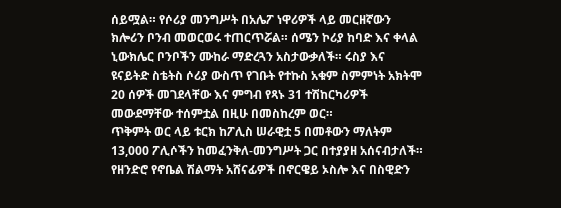ሰይሟል። የሶሪያ መንግሥት በአሌፖ ነዋሪዎች ላይ መርዘኛውን ክሎሪን ቦንብ መወርወሩ ተጠርጥሯል። ሰሜን ኮሪያ ከባድ እና ቀላል ኒውክሌር ቦንቦችን ሙከራ ማድረጓን አስታውቃለች። ሩስያ እና ዩናይትድ ስቴትስ ሶሪያ ውስጥ የገቡት የተኩስ አቁም ስምምነት አክትሞ 20 ሰዎች መገደላቸው እና ምግብ የጻኑ 31 ተሽከርካሪዎች መውደማቸው ተሰምቷል በዚሁ በመስከረም ወር።
ጥቅምት ወር ላይ ቱርክ ከፖሊስ ሠራዊቷ 5 በመቶውን ማለትም 13,000 ፖሊሶችን ከመፈንቅለ-መንግሥት ጋር በተያያዘ አሰናብታለች። የዘንድሮ የኖቤል ሽልማት አሸናፊዎች በኖርዌይ ኦስሎ እና በስዊድን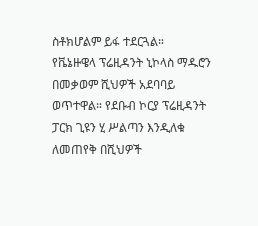ስቶክሆልም ይፋ ተደርጓል።
የቬኔዙዌላ ፕሬዚዳንት ኒኮላስ ማዱሮን በመቃወም ሺህዎች አደባባይ ወጥተዋል። የደቡብ ኮርያ ፕሬዚዳንት ፓርክ ጊዩን ሂ ሥልጣን እንዲለቁ ለመጠየቅ በሺህዎች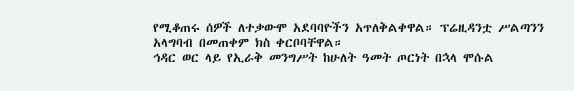የሚቆጠሩ ሰዎች ለተቃውሞ አደባባዮችን አጥለቅልቀዋል። ፕሬዚዳንቷ ሥልጣንን አላግባብ በመጠቀም ክስ ቀርቦባቸዋል።
ኅዳር ወር ላይ የኢራቅ መንግሥት ከሁለት ዓመት ጦርነት በኋላ ሞሱል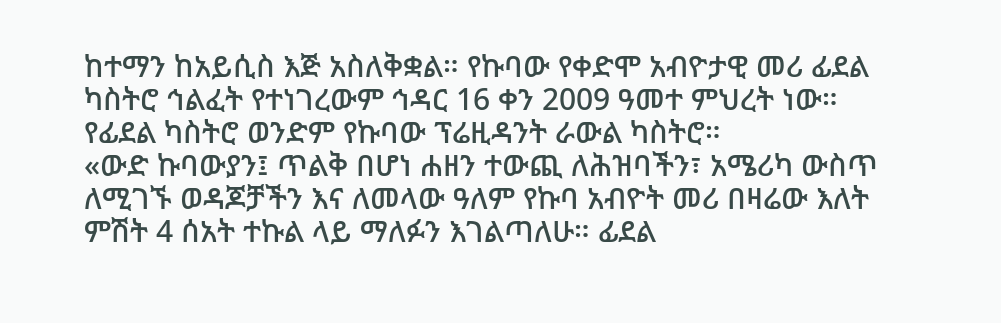ከተማን ከአይሲስ እጅ አስለቅቋል። የኩባው የቀድሞ አብዮታዊ መሪ ፊደል ካስትሮ ኅልፈት የተነገረውም ኅዳር 16 ቀን 2009 ዓመተ ምህረት ነው። የፊደል ካስትሮ ወንድም የኩባው ፕሬዚዳንት ራውል ካስትሮ።
«ውድ ኩባውያን፤ ጥልቅ በሆነ ሐዘን ተውጪ ለሕዝባችን፣ አሜሪካ ውስጥ ለሚገኙ ወዳጆቻችን እና ለመላው ዓለም የኩባ አብዮት መሪ በዛሬው እለት ምሽት 4 ሰአት ተኩል ላይ ማለፉን እገልጣለሁ። ፊደል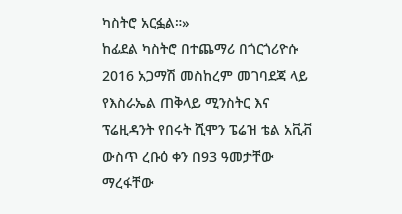ካስትሮ አርፏል።»
ከፊደል ካስትሮ በተጨማሪ በጎርጎሪዮሱ 2016 አጋማሽ መስከረም መገባደጃ ላይ የእስራኤል ጠቅላይ ሚንስትር እና ፕሬዚዳንት የበሩት ሺሞን ፔሬዝ ቴል አቪቭ ውስጥ ረቡዕ ቀን በ93 ዓመታቸው ማረፋቸው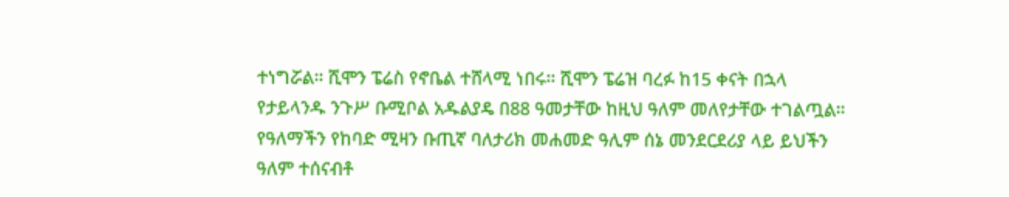ተነግሯል። ሺሞን ፔሬስ የኖቤል ተሸላሚ ነበሩ። ሺሞን ፔሬዝ ባረፉ ከ15 ቀናት በኋላ የታይላንዱ ንጉሥ ቡሚቦል አዱልያዴ በ88 ዓመታቸው ከዚህ ዓለም መለየታቸው ተገልጧል። የዓለማችን የከባድ ሚዛን ቡጢኛ ባለታሪክ መሐመድ ዓሊም ሰኔ መንደርደሪያ ላይ ይህችን ዓለም ተሰናብቶ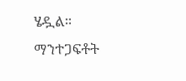ሄዷል።
ማንተጋፍቶት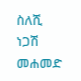ስለሺ
ነጋሽ መሐመድ